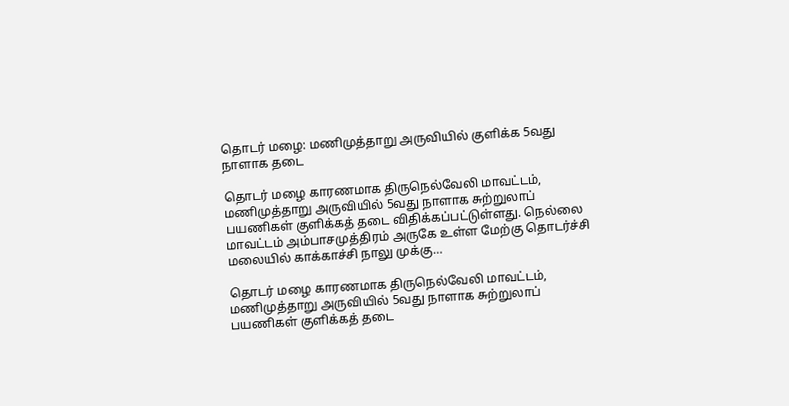தொடர் மழை: மணிமுத்தாறு அருவியில் குளிக்க 5வது நாளாக தடை

தொடர் மழை காரணமாக திருநெல்வேலி மாவட்டம், மணிமுத்தாறு அருவியில் 5வது நாளாக சுற்றுலாப் பயணிகள் குளிக்கத் தடை விதிக்கப்பட்டுள்ளது. நெல்லை மாவட்டம் அம்பாசமுத்திரம் அருகே உள்ள மேற்கு தொடர்ச்சி மலையில் காக்காச்சி நாலு முக்கு…

தொடர் மழை காரணமாக திருநெல்வேலி மாவட்டம், மணிமுத்தாறு அருவியில் 5வது நாளாக சுற்றுலாப் பயணிகள் குளிக்கத் தடை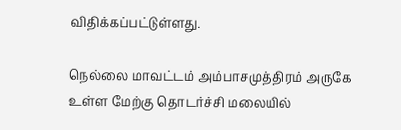விதிக்கப்பட்டுள்ளது.

நெல்லை மாவட்டம் அம்பாசமுத்திரம் அருகே உள்ள மேற்கு தொடர்ச்சி மலையில்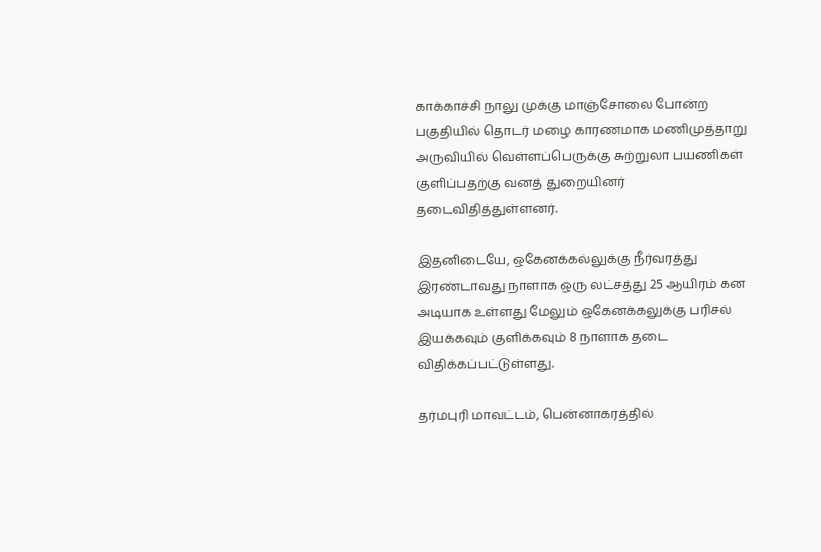காக்காச்சி நாலு முக்கு மாஞ்சோலை போன்ற பகுதியில் தொடர் மழை காரணமாக மணிமுத்தாறு அருவியில் வெள்ளப்பெருக்கு சுற்றுலா பயணிகள் குளிப்பதற்கு வனத் துறையினர் தடைவிதித்துள்ளனர்.

இதனிடையே, ஒகேனக்கல்லுக்கு நீர்வரத்து இரண்டாவது நாளாக ஒரு லட்சத்து 25 ஆயிரம் கன அடியாக உள்ளது மேலும் ஒகேனக்கலுக்கு பரிசல் இயக்கவும் குளிக்கவும் 8 நாளாக தடை விதிக்கப்பட்டுள்ளது.

தர்மபுரி மாவட்டம், பென்னாகரத்தில்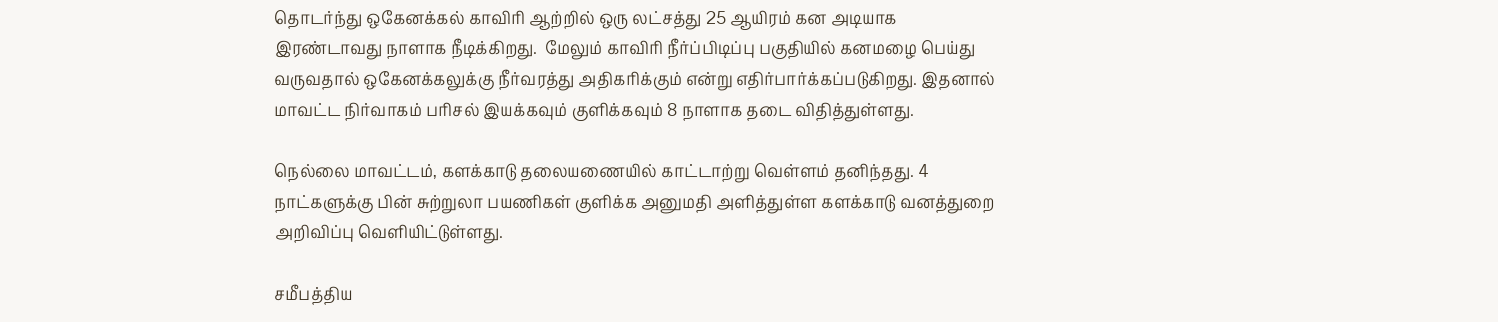தொடர்ந்து ஒகேனக்கல் காவிரி ஆற்றில் ஒரு லட்சத்து 25 ஆயிரம் கன அடியாக இரண்டாவது நாளாக நீடிக்கிறது.  மேலும் காவிரி நீர்ப்பிடிப்பு பகுதியில் கனமழை பெய்து வருவதால் ஒகேனக்கலுக்கு நீர்வரத்து அதிகரிக்கும் என்று எதிர்பார்க்கப்படுகிறது. இதனால் மாவட்ட நிர்வாகம் பரிசல் இயக்கவும் குளிக்கவும் 8 நாளாக தடை விதித்துள்ளது.

நெல்லை மாவட்டம், களக்காடு தலையணையில் காட்டாற்று வெள்ளம் தனிந்தது. 4 நாட்களுக்கு பின் சுற்றுலா பயணிகள் குளிக்க அனுமதி அளித்துள்ள களக்காடு வனத்துறை அறிவிப்பு வெளியிட்டுள்ளது.

சமீபத்திய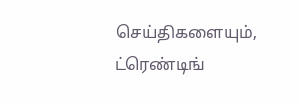செய்திகளையும், ட்ரெண்டிங்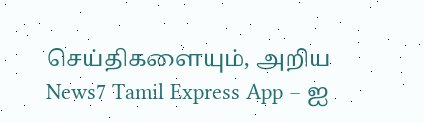செய்திகளையும், அறிய News7 Tamil Express App – ஐ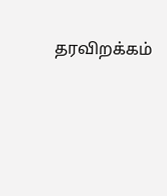தரவிறக்கம்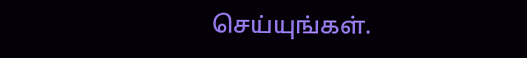செய்யுங்கள்.